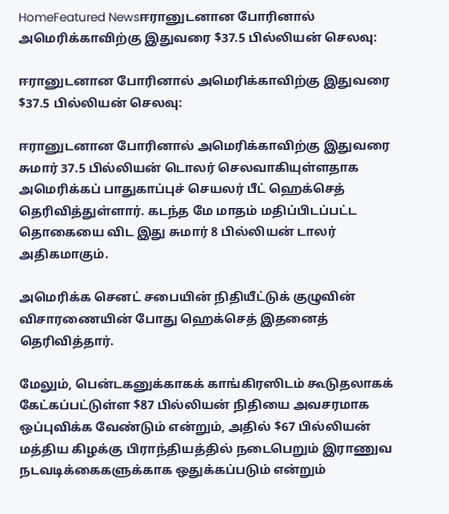HomeFeatured Newsஈரானுடனான போரினால் அமெரிக்காவிற்கு இதுவரை $37.5 பில்லியன் செலவு:

ஈரானுடனான போரினால் அமெரிக்காவிற்கு இதுவரை $37.5 பில்லியன் செலவு:

ஈரானுடனான போரினால் அமெரிக்காவிற்கு இதுவரை சுமார் 37.5 பில்லியன் டொலர் செலவாகியுள்ளதாக அமெரிக்கப் பாதுகாப்புச் செயலர் பீட் ஹெக்செத் தெரிவித்துள்ளார். கடந்த மே மாதம் மதிப்பிடப்பட்ட தொகையை விட இது சுமார் 8 பில்லியன் டாலர் அதிகமாகும்.

அமெரிக்க செனட் சபையின் நிதியீட்டுக் குழுவின் விசாரணையின் போது ஹெக்செத் இதனைத் தெரிவித்தார்.

மேலும், பென்டகனுக்காகக் காங்கிரஸிடம் கூடுதலாகக் கேட்கப்பட்டுள்ள $87 பில்லியன் நிதியை அவசரமாக ஒப்புவிக்க வேண்டும் என்றும், அதில் $67 பில்லியன் மத்திய கிழக்கு பிராந்தியத்தில் நடைபெறும் இராணுவ நடவடிக்கைகளுக்காக ஒதுக்கப்படும் என்றும்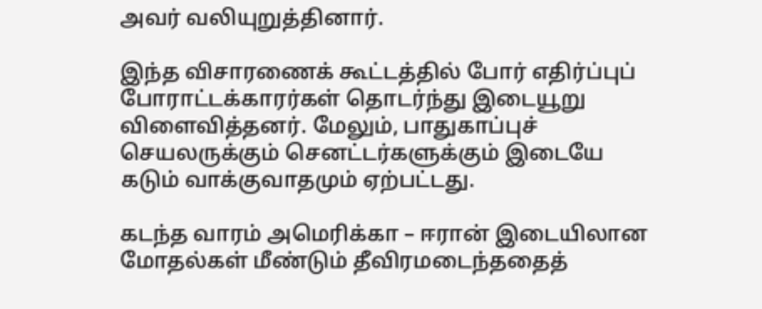அவர் வலியுறுத்தினார்.

இந்த விசாரணைக் கூட்டத்தில் போர் எதிர்ப்புப் போராட்டக்காரர்கள் தொடர்ந்து இடையூறு விளைவித்தனர். மேலும், பாதுகாப்புச் செயலருக்கும் செனட்டர்களுக்கும் இடையே கடும் வாக்குவாதமும் ஏற்பட்டது.

கடந்த வாரம் அமெரிக்கா – ஈரான் இடையிலான மோதல்கள் மீண்டும் தீவிரமடைந்ததைத்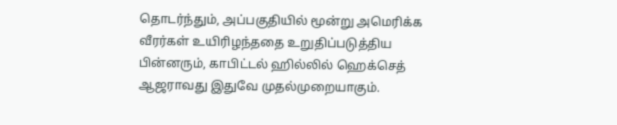தொடர்ந்தும், அப்பகுதியில் மூன்று அமெரிக்க வீரர்கள் உயிரிழந்ததை உறுதிப்படுத்திய பின்னரும், காபிட்டல் ஹில்லில் ஹெக்செத் ஆஜராவது இதுவே முதல்முறையாகும்.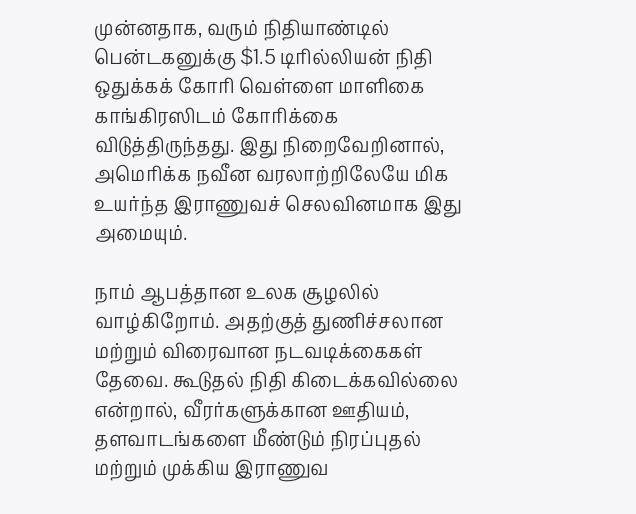முன்னதாக, வரும் நிதியாண்டில் பென்டகனுக்கு $1.5 டிரில்லியன் நிதி ஒதுக்கக் கோரி வெள்ளை மாளிகை காங்கிரஸிடம் கோரிக்கை விடுத்திருந்தது. இது நிறைவேறினால், அமெரிக்க நவீன வரலாற்றிலேயே மிக உயர்ந்த இராணுவச் செலவினமாக இது அமையும்.

நாம் ஆபத்தான உலக சூழலில் வாழ்கிறோம். அதற்குத் துணிச்சலான மற்றும் விரைவான நடவடிக்கைகள் தேவை. கூடுதல் நிதி கிடைக்கவில்லை என்றால், வீரர்களுக்கான ஊதியம், தளவாடங்களை மீண்டும் நிரப்புதல் மற்றும் முக்கிய இராணுவ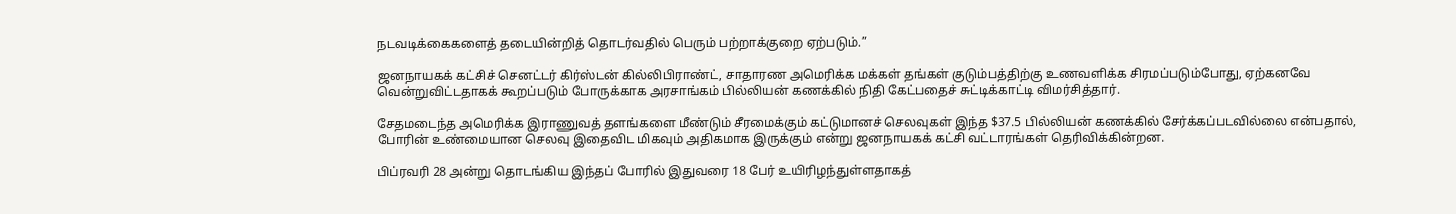நடவடிக்கைகளைத் தடையின்றித் தொடர்வதில் பெரும் பற்றாக்குறை ஏற்படும்.”

ஜனநாயகக் கட்சிச் செனட்டர் கிர்ஸ்டன் கில்லிபிராண்ட், சாதாரண அமெரிக்க மக்கள் தங்கள் குடும்பத்திற்கு உணவளிக்க சிரமப்படும்போது, ஏற்கனவே வென்றுவிட்டதாகக் கூறப்படும் போருக்காக அரசாங்கம் பில்லியன் கணக்கில் நிதி கேட்பதைச் சுட்டிக்காட்டி விமர்சித்தார்.

சேதமடைந்த அமெரிக்க இராணுவத் தளங்களை மீண்டும் சீரமைக்கும் கட்டுமானச் செலவுகள் இந்த $37.5 பில்லியன் கணக்கில் சேர்க்கப்படவில்லை என்பதால், போரின் உண்மையான செலவு இதைவிட மிகவும் அதிகமாக இருக்கும் என்று ஜனநாயகக் கட்சி வட்டாரங்கள் தெரிவிக்கின்றன.

பிப்ரவரி 28 அன்று தொடங்கிய இந்தப் போரில் இதுவரை 18 பேர் உயிரிழந்துள்ளதாகத்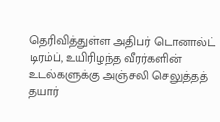தெரிவித்துள்ள அதிபர் டொனால்ட் டிரம்ப், உயிரிழந்த வீரர்களின் உடல்களுக்கு அஞ்சலி செலுத்தத் தயார்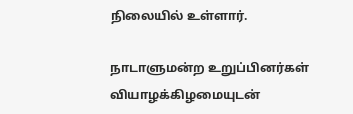நிலையில் உள்ளார்.

நாடாளுமன்ற உறுப்பினர்கள் வியாழக்கிழமையுடன்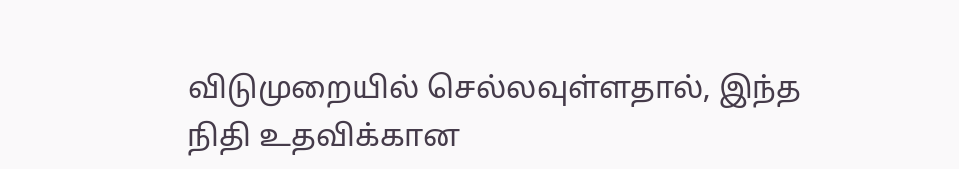விடுமுறையில் செல்லவுள்ளதால், இந்த நிதி உதவிக்கான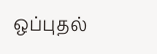ஒப்புதல்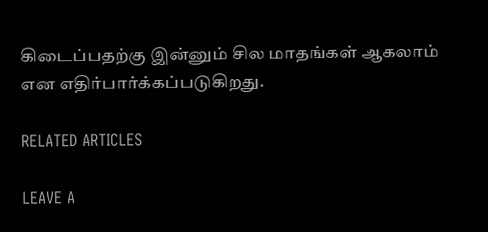கிடைப்பதற்கு இன்னும் சில மாதங்கள் ஆகலாம் என எதிர்பார்க்கப்படுகிறது.

RELATED ARTICLES

LEAVE A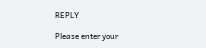REPLY

Please enter your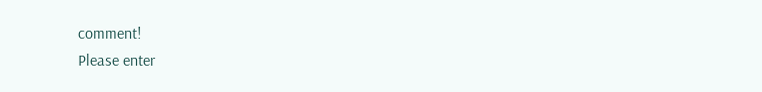comment!
Please enter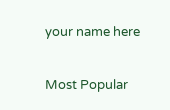your name here

Most Popular